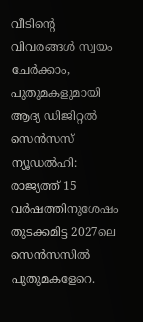വീടിന്റെ വിവരങ്ങൾ സ്വയം ചേർക്കാം, പുതുമകളുമായി ആദ്യ ഡിജിറ്റൽ സെൻസസ്
ന്യൂഡൽഹി: രാജ്യത്ത് 15 വർഷത്തിനുശേഷം തുടക്കമിട്ട 2027ലെ സെൻസസിൽ പുതുമകളേറെ.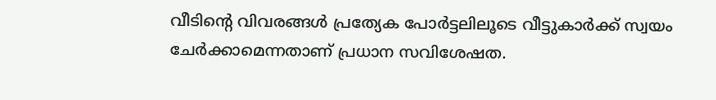വീടിന്റെ വിവരങ്ങൾ പ്രത്യേക പോർട്ടലിലൂടെ വീട്ടുകാർക്ക് സ്വയം ചേർക്കാമെന്നതാണ് പ്രധാന സവിശേഷത.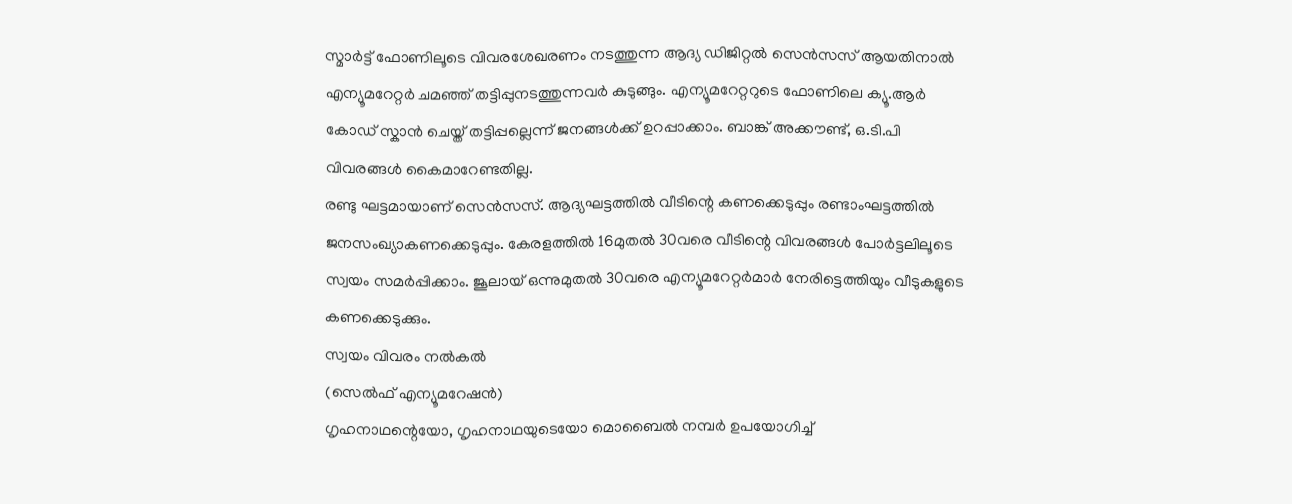സ്മാർട്ട് ഫോണിലൂടെ വിവരശേഖരണം നടത്തുന്ന ആദ്യ ഡിജിറ്റൽ സെൻസസ് ആയതിനാൽ എന്യൂമറേറ്റർ ചമഞ്ഞ് തട്ടിപ്പുനടത്തുന്നവർ കുടുങ്ങും. എന്യൂമറേറ്ററുടെ ഫോണിലെ ക്യൂ.ആർ കോഡ് സ്കാൻ ചെയ്ത് തട്ടിപ്പല്ലെന്ന് ജനങ്ങൾക്ക് ഉറപ്പാക്കാം. ബാങ്ക് അക്കൗണ്ട്, ഒ.ടി.പി വിവരങ്ങൾ കൈമാറേണ്ടതില്ല.
രണ്ടു ഘട്ടമായാണ് സെൻസസ്. ആദ്യഘട്ടത്തിൽ വീടിന്റെ കണക്കെടുപ്പും രണ്ടാംഘട്ടത്തിൽ ജനസംഖ്യാകണക്കെടുപ്പും. കേരളത്തിൽ 16മുതൽ 30വരെ വീടിന്റെ വിവരങ്ങൾ പോർട്ടലിലൂടെ സ്വയം സമർപ്പിക്കാം. ജൂലായ് ഒന്നുമുതൽ 30വരെ എന്യൂമറേറ്റർമാർ നേരിട്ടെത്തിയും വീടുകളുടെ കണക്കെടുക്കും.
സ്വയം വിവരം നൽകൽ
(സെൽഫ് എന്യൂമറേഷൻ)
ഗൃഹനാഥന്റെയോ, ഗൃഹനാഥയുടെയോ മൊബൈൽ നമ്പർ ഉപയോഗിച്ച്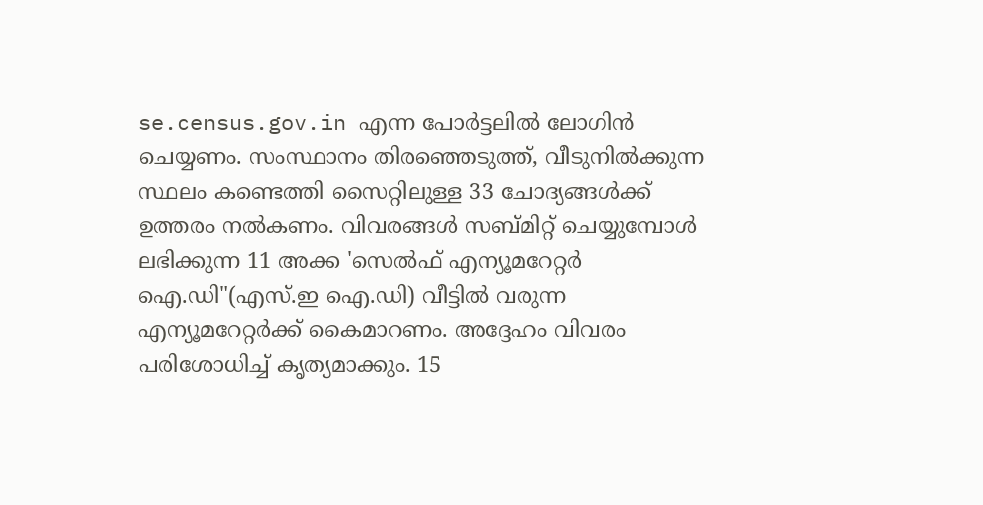se.census.gov.in എന്ന പോർട്ടലിൽ ലോഗിൻ ചെയ്യണം. സംസ്ഥാനം തിരഞ്ഞെടുത്ത്, വീടുനിൽക്കുന്ന സ്ഥലം കണ്ടെത്തി സൈറ്റിലുള്ള 33 ചോദ്യങ്ങൾക്ക് ഉത്തരം നൽകണം. വിവരങ്ങൾ സബ്മിറ്റ് ചെയ്യുമ്പോൾ ലഭിക്കുന്ന 11 അക്ക 'സെൽഫ് എന്യൂമറേറ്റർ ഐ.ഡി"(എസ്.ഇ ഐ.ഡി) വീട്ടിൽ വരുന്ന എന്യൂമറേറ്റർക്ക് കൈമാറണം. അദ്ദേഹം വിവരം പരിശോധിച്ച് കൃത്യമാക്കും. 15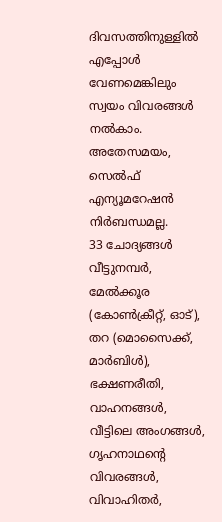ദിവസത്തിനുള്ളിൽ എപ്പോൾ വേണമെങ്കിലും സ്വയം വിവരങ്ങൾ നൽകാം. അതേസമയം, സെൽഫ് എന്യൂമറേഷൻ നിർബന്ധമല്ല.
33 ചോദ്യങ്ങൾ
വീട്ടുനമ്പർ, മേൽക്കൂര (കോൺക്രീറ്റ്, ഓട്), തറ (മൊസൈക്ക്, മാർബിൾ), ഭക്ഷണരീതി, വാഹനങ്ങൾ, വീട്ടിലെ അംഗങ്ങൾ, ഗൃഹനാഥന്റെ വിവരങ്ങൾ, വിവാഹിതർ,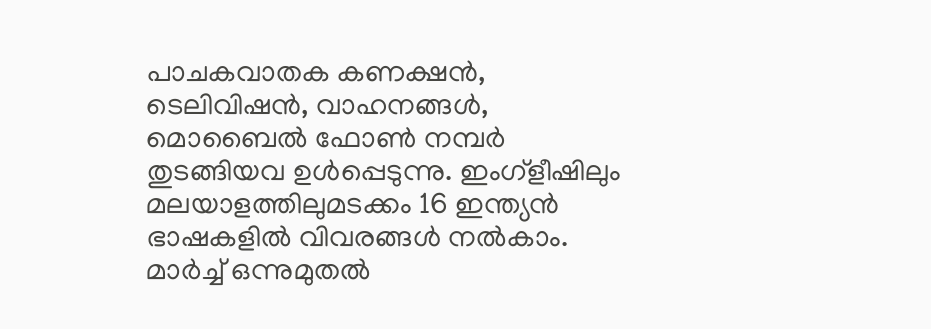പാചകവാതക കണക്ഷൻ, ടെലിവിഷൻ, വാഹനങ്ങൾ, മൊബൈൽ ഫോൺ നമ്പർ തുടങ്ങിയവ ഉൾപ്പെടുന്നു. ഇംഗ്ളീഷിലും മലയാളത്തിലുമടക്കം 16 ഇന്ത്യൻ ഭാഷകളിൽ വിവരങ്ങൾ നൽകാം.
മാർച്ച് ഒന്നുമുതൽ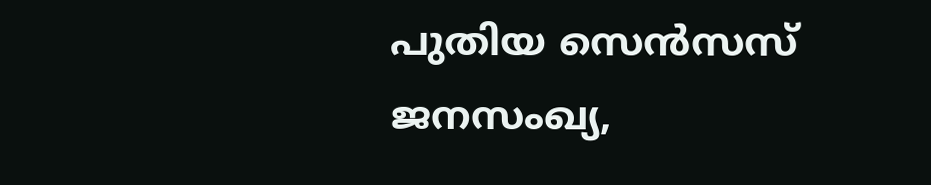പുതിയ സെൻസസ്
ജനസംഖ്യ,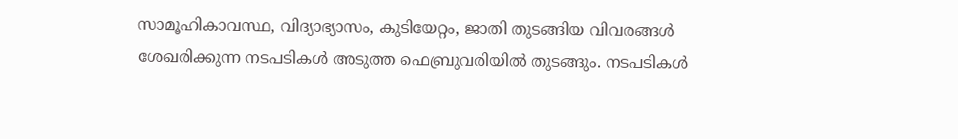സാമൂഹികാവസ്ഥ, വിദ്യാഭ്യാസം, കുടിയേറ്റം, ജാതി തുടങ്ങിയ വിവരങ്ങൾ ശേഖരിക്കുന്ന നടപടികൾ അടുത്ത ഫെബ്രുവരിയിൽ തുടങ്ങും. നടപടികൾ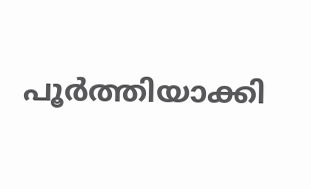പൂർത്തിയാക്കി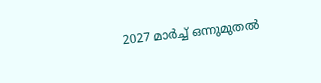2027 മാർച്ച് ഒന്നുമുതൽ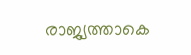രാജ്യത്താകെ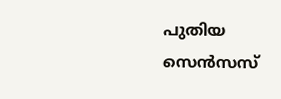പുതിയ സെൻസസ്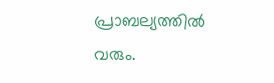പ്രാബല്യത്തിൽ വരും.